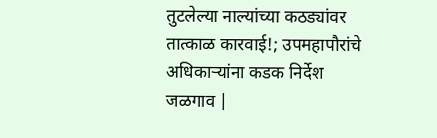तुटलेल्या नाल्यांच्या कठड्यांवर तात्काळ कारवाई!; उपमहापौरांचे अधिकाऱ्यांना कडक निर्देश
जळगाव |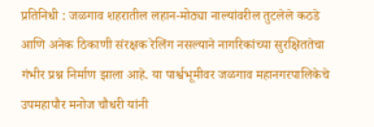प्रतिनिधी : जळगाव शहरातील लहान-मोठ्या नाल्यांवरील तुटलेले कठडे आणि अनेक ठिकाणी संरक्षक रेलिंग नसल्याने नागरिकांच्या सुरक्षिततेचा गंभीर प्रश्न निर्माण झाला आहे. या पार्श्वभूमीवर जळगाव महानगरपालिकेचे उपमहापौर मनोज चौधरी यांनी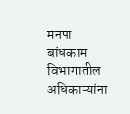मनपा बांधकाम विभागातील अधिकाऱ्यांना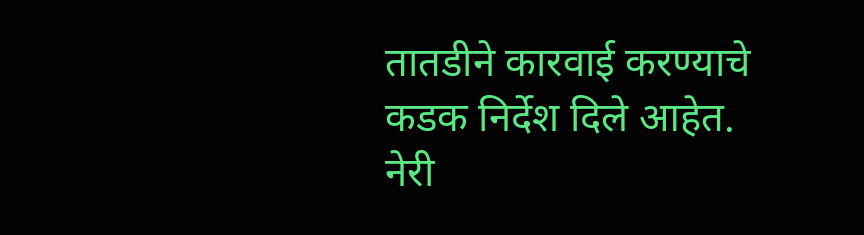तातडीने कारवाई करण्याचे कडक निर्देश दिले आहेत. नेरी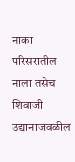नाका परिसरातील नाला तसेच शिवाजी उद्यानाजवळील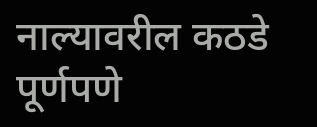नाल्यावरील कठडे पूर्णपणे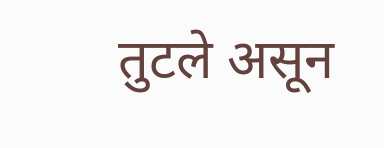तुटले असून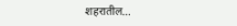शहरातील…